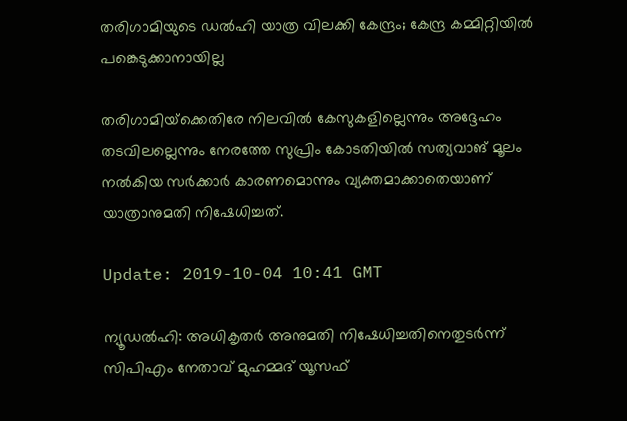തരിഗാമിയുടെ ഡല്‍ഹി യാത്ര വിലക്കി കേന്ദ്രം; കേന്ദ്ര കമ്മിറ്റിയില്‍ പങ്കെടുക്കാനായില്ല

തരിഗാമിയ്‌ക്കെതിരേ നിലവില്‍ കേസുകളില്ലെന്നും അദ്ദേഹം തടവിലല്ലെന്നും നേരത്തേ സുപ്രിം കോടതിയില്‍ സത്യവാങ് മൂലം നല്‍കിയ സര്‍ക്കാര്‍ കാരണമൊന്നും വ്യക്തമാക്കാതെയാണ് യാത്രാനുമതി നിഷേധിച്ചത്.

Update: 2019-10-04 10:41 GMT

ന്യൂഡല്‍ഹി: അധികൃതര്‍ അനുമതി നിഷേധിച്ചതിനെതുടര്‍ന്ന് സിപിഎം നേതാവ് മുഹമ്മദ് യൂസഫ്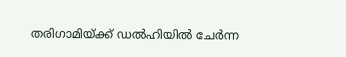തരിഗാമിയ്ക്ക് ഡല്‍ഹിയില്‍ ചേര്‍ന്ന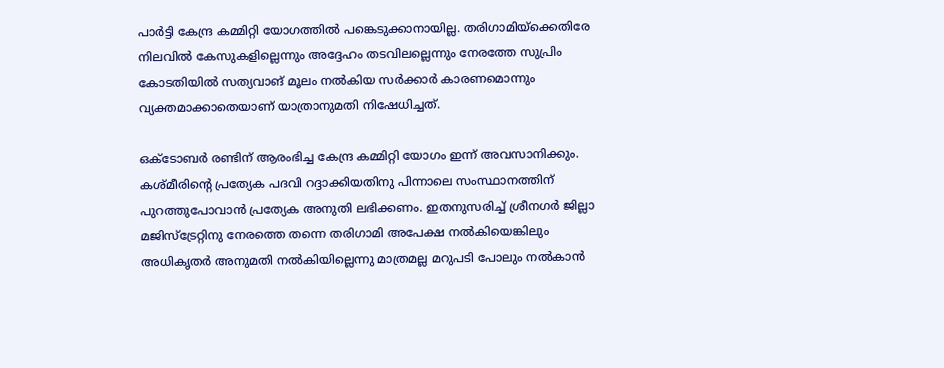പാര്‍ട്ടി കേന്ദ്ര കമ്മിറ്റി യോഗത്തില്‍ പങ്കെടുക്കാനായില്ല. തരിഗാമിയ്‌ക്കെതിരേ നിലവില്‍ കേസുകളില്ലെന്നും അദ്ദേഹം തടവിലല്ലെന്നും നേരത്തേ സുപ്രിം കോടതിയില്‍ സത്യവാങ് മൂലം നല്‍കിയ സര്‍ക്കാര്‍ കാരണമൊന്നും വ്യക്തമാക്കാതെയാണ് യാത്രാനുമതി നിഷേധിച്ചത്.

ഒക്ടോബര്‍ രണ്ടിന് ആരംഭിച്ച കേന്ദ്ര കമ്മിറ്റി യോഗം ഇന്ന് അവസാനിക്കും. കശ്മീരിന്റെ പ്രത്യേക പദവി റദ്ദാക്കിയതിനു പിന്നാലെ സംസ്ഥാനത്തിന് പുറത്തുപോവാന്‍ പ്രത്യേക അനുതി ലഭിക്കണം. ഇതനുസരിച്ച് ശ്രീനഗര്‍ ജില്ലാ മജിസ്‌ട്രേറ്റിനു നേരത്തെ തന്നെ തരിഗാമി അപേക്ഷ നല്‍കിയെങ്കിലും അധികൃതര്‍ അനുമതി നല്‍കിയില്ലെന്നു മാത്രമല്ല മറുപടി പോലും നല്‍കാന്‍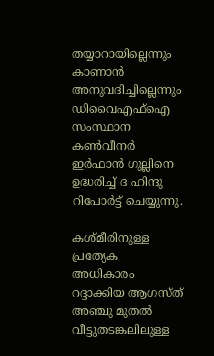തയ്യാറായില്ലെന്നും കാണാന്‍ അനുവദിച്ചില്ലെന്നും ഡിവൈഎഫ്‌ഐ സംസ്ഥാന കണ്‍വീനര്‍ ഇര്‍ഫാന്‍ ഗുല്ലിനെ ഉദ്ധരിച്ച് ദ ഹിന്ദു റിപോര്‍ട്ട് ചെയ്യുന്നു.

കശ്മീരിനുള്ള പ്രത്യേക അധികാരം റദ്ദാക്കിയ ആഗസ്ത് അഞ്ചു മുതല്‍ വീട്ടുതടങ്കലിലുള്ള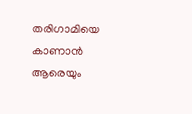തരിഗാമിയെ കാണാന്‍ ആരെയും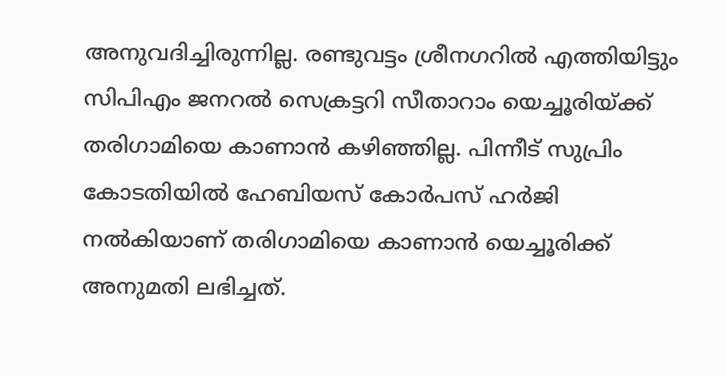അനുവദിച്ചിരുന്നില്ല. രണ്ടുവട്ടം ശ്രീനഗറില്‍ എത്തിയിട്ടും സിപിഎം ജനറല്‍ സെക്രട്ടറി സീതാറാം യെച്ചൂരിയ്ക്ക് തരിഗാമിയെ കാണാന്‍ കഴിഞ്ഞില്ല. പിന്നീട് സുപ്രിം കോടതിയില്‍ ഹേബിയസ് കോര്‍പസ് ഹര്‍ജി നല്‍കിയാണ് തരിഗാമിയെ കാണാന്‍ യെച്ചൂരിക്ക് അനുമതി ലഭിച്ചത്.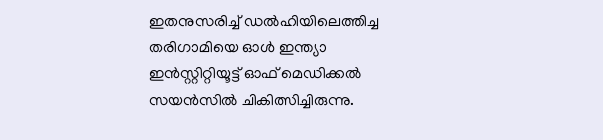ഇതനുസരിച്ച് ഡല്‍ഹിയിലെത്തിച്ച തരിഗാമിയെ ഓള്‍ ഇന്ത്യാ ഇന്‍സ്റ്റിറ്റിയൂട്ട് ഓഫ് മെഡിക്കല്‍ സയന്‍സില്‍ ചികിത്സിച്ചിരുന്നു.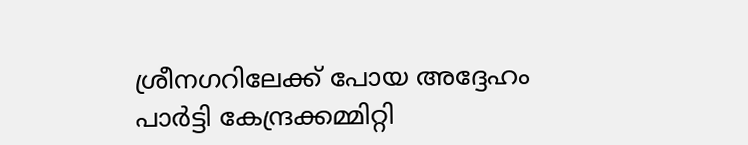ശ്രീനഗറിലേക്ക് പോയ അദ്ദേഹം പാര്‍ട്ടി കേന്ദ്രക്കമ്മിറ്റി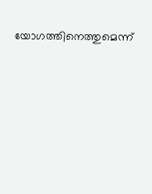യോഗത്തിനെത്തുമെന്ന്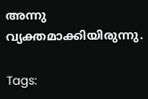അന്നു വ്യക്തമാക്കിയിരുന്നു.

Tags: